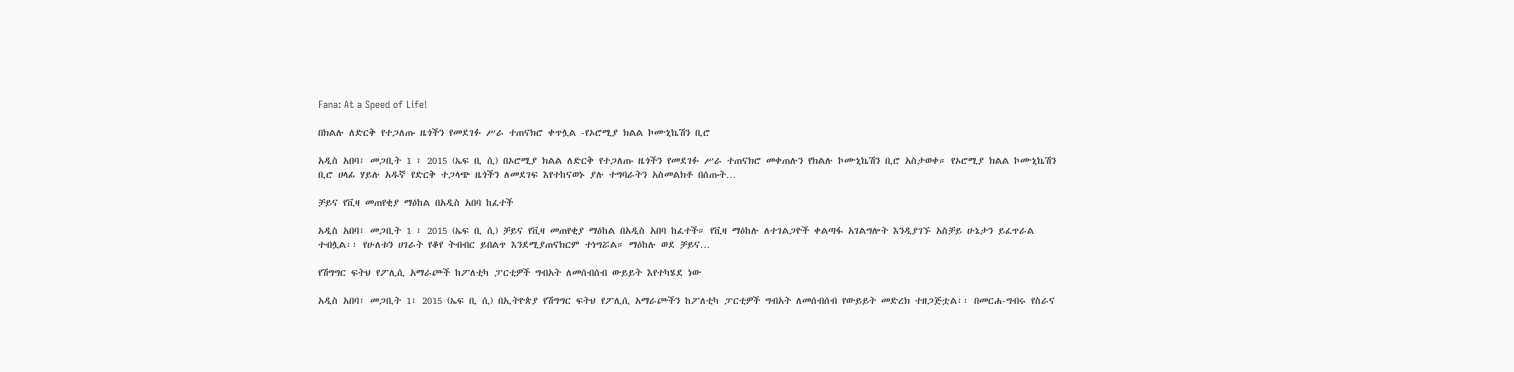Fana: At a Speed of Life!

በክልሉ ለድርቅ የተጋለጡ ዜጎችን የመደገፉ ሥራ ተጠናክሮ ቀጥሏል -የኦሮሚያ ክልል ኮሙኒኬሽን ቢሮ

አዲስ አበባ፣ መጋቢት 1 ፣ 2015 (ኤፍ ቢ ሲ) በኦሮሚያ ክልል ለድርቅ የተጋለጡ ዜጎችን የመደገፉ ሥራ ተጠናክሮ መቀጠሉን የክልሉ ኮሙኒኬሽን ቢሮ አስታወቀ። የኦሮሚያ ክልል ኮሙኒኬሽን ቢሮ ሀላፊ ሃይሉ አዱኛ የድርቅ ተጋላጭ ዜጎችን ለመደገፍ እየተከናወኑ ያሉ ተግባራትን አስመልክቶ በሰጡት…

ቻይና የቪዛ መጠየቂያ ማዕከል በአዲስ አበባ ከፈተች

አዲስ አበባ፣ መጋቢት 1 ፣ 2015 (ኤፍ ቢ ሲ) ቻይና የቪዛ መጠየቂያ ማዕከል በአዲስ አበባ ከፈተች። የቪዛ ማዕከሉ ለተገልጋዮች ቀልጣፋ አገልግሎት እንዲያገኙ አስቻይ ሁኔታን ይፈጥራል ተብሏል፡፡ የሁለቱን ሀገራት የቆየ ትብብር ይበልጥ እንደሚያጠናክርም ተነግሯል። ማዕከሉ ወደ ቻይና…

የሽግግር ፍትህ የፖሊሲ አማራጮች ከፖለቲካ ፓርቲዎች ግብአት ለመሰብሰብ ውይይት እየተካሄደ ነው

አዲስ አበባ፣ መጋቢት 1፣ 2015 (ኤፍ ቢ ሲ) በኢትዮጵያ የሽግግር ፍትህ የፖሊሲ አማራጮችን ከፖለቲካ ፓርቲዎች ግብአት ለመሰብሰብ የውይይት መድረክ ተዘጋጅቷል፡፡ በመርሐ-ግብሩ የስራና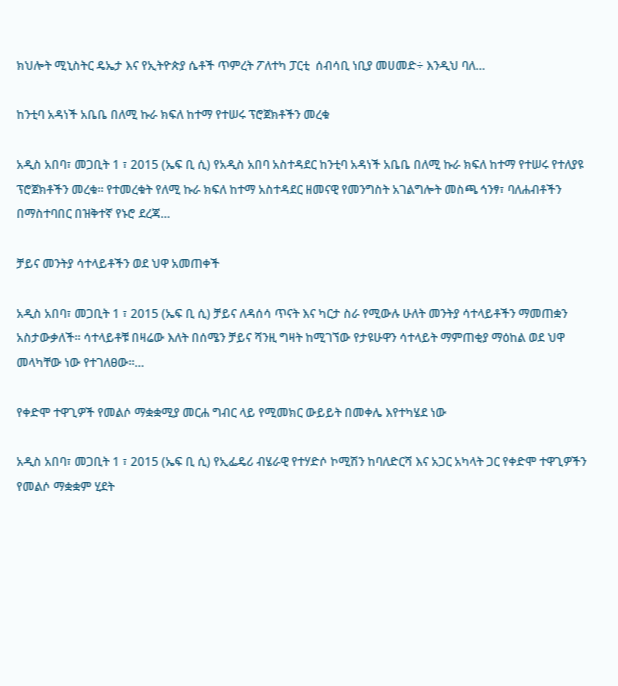ክህሎት ሚኒስትር ዴኤታ እና የኢትዮጵያ ሴቶች ጥምረት ፖለተካ ፓርቲ  ሰብሳቢ ነቢያ መሀመድ÷ እንዲህ ባለ…

ከንቲባ አዳነች አቤቤ በለሚ ኩራ ክፍለ ከተማ የተሠሩ ፕሮጀክቶችን መረቁ

አዲስ አበባ፣ መጋቢት 1 ፣ 2015 (ኤፍ ቢ ሲ) የአዲስ አበባ አስተዳደር ከንቲባ አዳነች አቤቤ በለሚ ኩራ ክፍለ ከተማ የተሠሩ የተለያዩ ፕሮጀክቶችን መረቁ። የተመረቁት የለሚ ኩራ ክፍለ ከተማ አስተዳደር ዘመናዊ የመንግስት አገልግሎት መስጫ ኅንፃ፣ ባለሐብቶችን በማስተባበር በዝቅተኛ የኑሮ ደረጃ…

ቻይና መንትያ ሳተላይቶችን ወደ ህዋ አመጠቀች

አዲስ አበባ፣ መጋቢት 1 ፣ 2015 (ኤፍ ቢ ሲ) ቻይና ለዳሰሳ ጥናት እና ካርታ ስራ የሚውሉ ሁለት መንትያ ሳተላይቶችን ማመጠቋን አስታውቃለች፡፡ ሳተላይቶቹ በዛሬው እለት በሰሜን ቻይና ሻንዚ ግዛት ከሚገኘው የታዩሁዋን ሳተላይት ማምጠቂያ ማዕከል ወደ ህዋ መላካቸው ነው የተገለፀው፡፡…

የቀድሞ ተዋጊዎች የመልሶ ማቋቋሚያ መርሐ ግብር ላይ የሚመክር ውይይት በመቀሌ እየተካሄደ ነው

አዲስ አበባ፣ መጋቢት 1 ፣ 2015 (ኤፍ ቢ ሲ) የኢፌዴሪ ብሄራዊ የተሃድሶ ኮሚሽን ከባለድርሻ እና አጋር አካላት ጋር የቀድሞ ተዋጊዎችን የመልሶ ማቋቋም ሂደት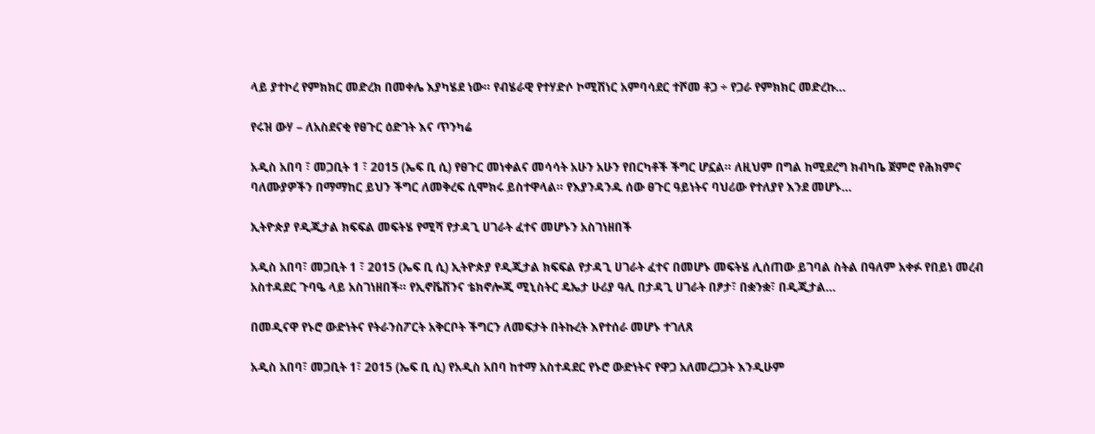ላይ ያተኮረ የምክክር መድረክ በመቀሌ እያካሄደ ነው። የብሄራዊ የተሃድሶ ኮሚሽነር አምባሳደር ተሾመ ቶጋ ÷ የጋራ የምክክር መድረኩ…

የሩዝ ውሃ – ለአስደናቂ የፀጉር ዕድገት እና ጥንካሬ

አዲስ አበባ ፣ መጋቢት 1 ፣ 2015 (ኤፍ ቢ ሲ) የፀጉር መነቀልና መሳሳት አሁን አሁን የበርካቶች ችግር ሆኗል። ለዚህም በግል ከሚደረግ ክብካቤ ጀምሮ የሕክምና ባለሙያዎችን በማማከር ይህን ችግር ለመቅረፍ ሲሞክሩ ይስተዋላል። የእያንዳንዱ ሰው ፀጉር ዓይነትና ባህሪው የተለያየ እንደ መሆኑ…

ኢትዮጵያ የዲጂታል ክፍፍል መፍትሄ የሚሻ የታዳጊ ሀገራት ፈተና መሆኑን አስገነዘበች

አዲስ አበባ፣ መጋቢት 1 ፣ 2015 (ኤፍ ቢ ሲ) ኢትዮጵያ የዲጂታል ክፍፍል የታዳጊ ሀገራት ፈተና በመሆኑ መፍትሄ ሊሰጠው ይገባል ስትል በዓለም አቀፉ የበይነ መረብ አስተዳደር ጉባዔ ላይ አስገነዘበች። የኢኖቬሽንና ቴክኖሎጂ ሚኒስትር ዴኤታ ሁሪያ ዓሊ በታዳጊ ሀገራት በፆታ፣ በቋንቋ፣ በዲጂታል…

በመዲናዋ የኑሮ ውድነትና የትራንስፖርት አቅርቦት ችግርን ለመፍታት በትኩረት እየተሰራ መሆኑ ተገለጸ

አዲስ አበባ፣ መጋቢት 1፣ 2015 (ኤፍ ቢ ሲ) የአዲስ አበባ ከተማ አስተዳደር የኑሮ ውድነትና የዋጋ አለመረጋጋት እንዲሁም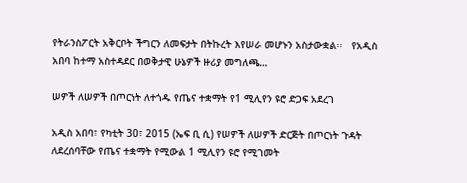የትራንስፖርት አቅርቦት ችግርን ለመፍታት በትኩረት እየሠራ መሆኑን አስታውቋል፡፡   የአዲስ አበባ ከተማ አስተዳደር በወቅታዊ ሁኔዎች ዙሪያ መግለጫ…

ሠዎች ለሠዎች በጦርነት ለተጎዱ የጤና ተቋማት የ1 ሚሊየን ዩሮ ድጋፍ አደረገ

አዲስ አበባ፣ የካቲት 30፣ 2015 (ኤፍ ቢ ሲ) የሠዎች ለሠዎች ድርጅት በጦርነት ጉዳት ለደረሰባቸው የጤና ተቋማት የሚውል 1 ሚሊየን ዩሮ የሚገመት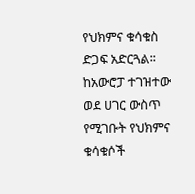የህክምና ቁሳቁስ ድጋፍ አድርጓል፡፡ ከአውሮፓ ተገዝተው ወደ ሀገር ውስጥ የሚገቡት የህክምና ቁሳቁሶች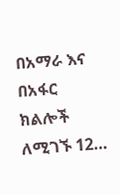በአማራ እና በአፋር  ክልሎች ለሚገኙ 12…